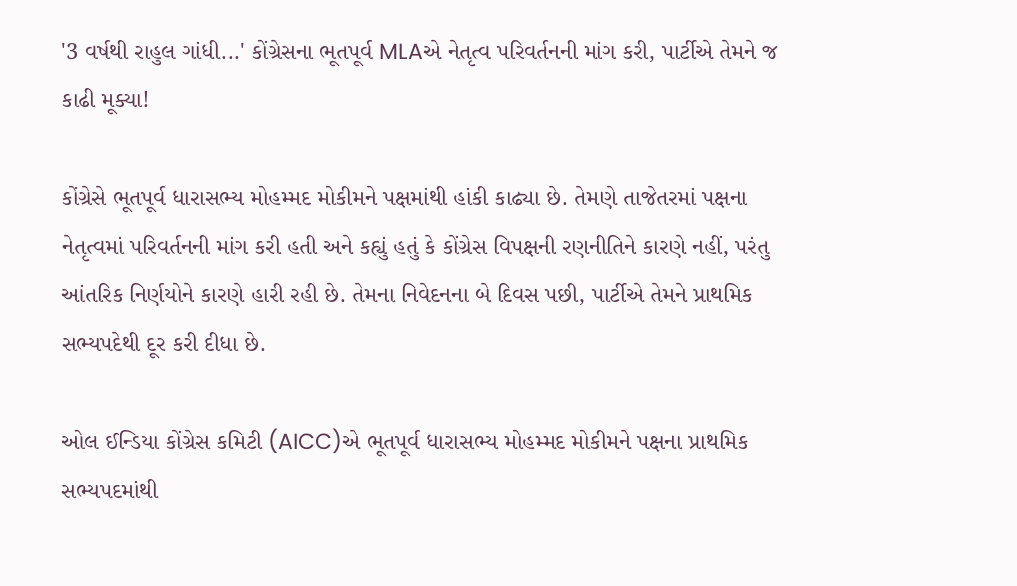'3 વર્ષથી રાહુલ ગાંધી...' કોંગ્રેસના ભૂતપૂર્વ MLAએ નેતૃત્વ પરિવર્તનની માંગ કરી, પાર્ટીએ તેમને જ કાઢી મૂક્યા!

કોંગ્રેસે ભૂતપૂર્વ ધારાસભ્ય મોહમ્મદ મોકીમને પક્ષમાંથી હાંકી કાઢ્યા છે. તેમણે તાજેતરમાં પક્ષના નેતૃત્વમાં પરિવર્તનની માંગ કરી હતી અને કહ્યું હતું કે કોંગ્રેસ વિપક્ષની રણનીતિને કારણે નહીં, પરંતુ આંતરિક નિર્ણયોને કારણે હારી રહી છે. તેમના નિવેદનના બે દિવસ પછી, પાર્ટીએ તેમને પ્રાથમિક સભ્યપદેથી દૂર કરી દીધા છે.

ઓલ ઈન્ડિયા કોંગ્રેસ કમિટી (AICC)એ ભૂતપૂર્વ ધારાસભ્ય મોહમ્મદ મોકીમને પક્ષના પ્રાથમિક સભ્યપદમાંથી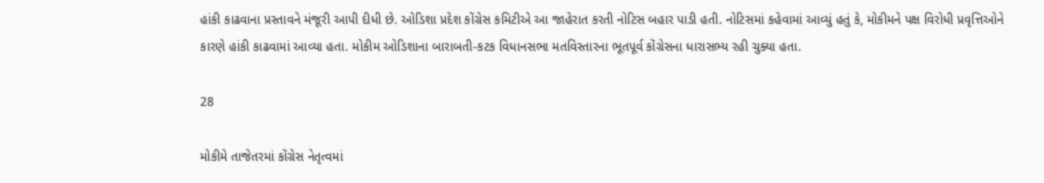હાંકી કાઢવાના પ્રસ્તાવને મંજૂરી આપી દીધી છે. ઓડિશા પ્રદેશ કોંગ્રેસ કમિટીએ આ જાહેરાત કરતી નોટિસ બહાર પાડી હતી. નોટિસમાં કહેવામાં આવ્યું હતું કે, મોકીમને પક્ષ વિરોધી પ્રવૃત્તિઓને કારણે હાંકી કાઢવામાં આવ્યા હતા. મોકીમ ઓડિશાના બારાબતી-કટક વિધાનસભા મતવિસ્તારના ભૂતપૂર્વ કોંગ્રેસના ધારાસભ્ય રહી ચુક્યા હતા.

28

મોકીમે તાજેતરમાં કોંગ્રેસ નેતૃત્વમાં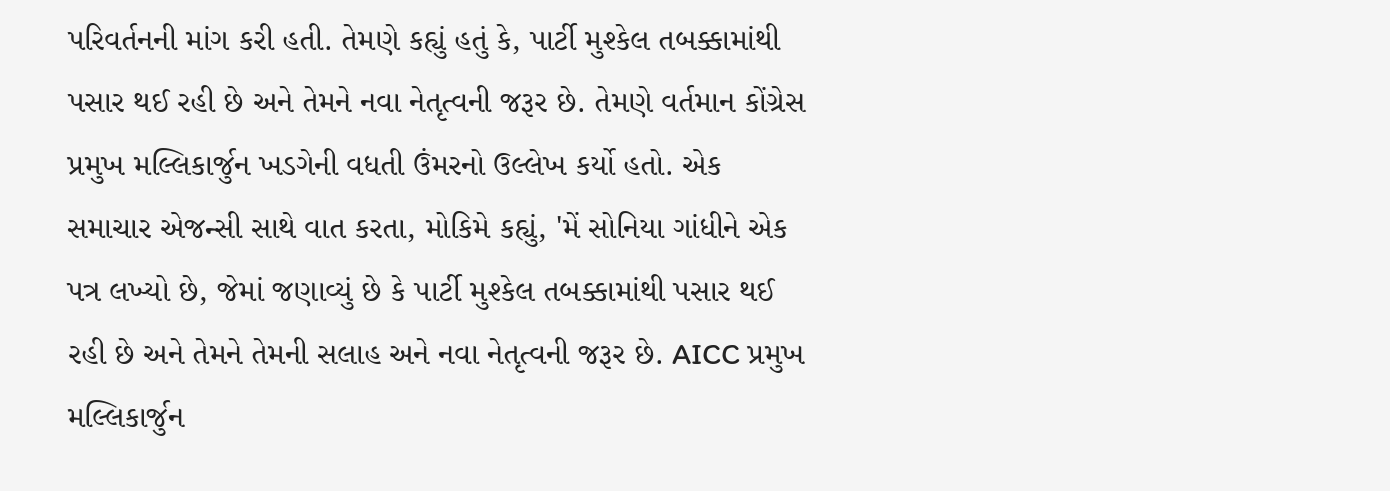પરિવર્તનની માંગ કરી હતી. તેમણે કહ્યું હતું કે, પાર્ટી મુશ્કેલ તબક્કામાંથી પસાર થઈ રહી છે અને તેમને નવા નેતૃત્વની જરૂર છે. તેમણે વર્તમાન કોંગ્રેસ પ્રમુખ મલ્લિકાર્જુન ખડગેની વધતી ઉંમરનો ઉલ્લેખ કર્યો હતો. એક સમાચાર એજન્સી સાથે વાત કરતા, મોકિમે કહ્યું, 'મેં સોનિયા ગાંધીને એક પત્ર લખ્યો છે, જેમાં જણાવ્યું છે કે પાર્ટી મુશ્કેલ તબક્કામાંથી પસાર થઈ રહી છે અને તેમને તેમની સલાહ અને નવા નેતૃત્વની જરૂર છે. AICC પ્રમુખ મલ્લિકાર્જુન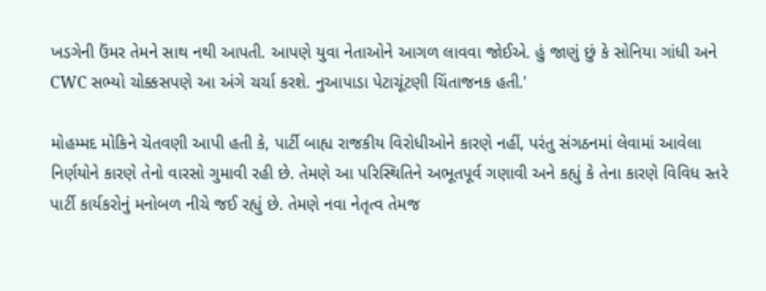ખડગેની ઉંમર તેમને સાથ નથી આપતી. આપણે યુવા નેતાઓને આગળ લાવવા જોઈએ. હું જાણું છું કે સોનિયા ગાંધી અને CWC સભ્યો ચોક્કસપણે આ અંગે ચર્ચા કરશે. નુઆપાડા પેટાચૂંટણી ચિંતાજનક હતી.'

મોહમ્મદ મોકિને ચેતવણી આપી હતી કે, પાર્ટી બાહ્ય રાજકીય વિરોધીઓને કારણે નહીં, પરંતુ સંગઠનમાં લેવામાં આવેલા નિર્ણયોને કારણે તેનો વારસો ગુમાવી રહી છે. તેમણે આ પરિસ્થિતિને અભૂતપૂર્વ ગણાવી અને કહ્યું કે તેના કારણે વિવિધ સ્તરે પાર્ટી કાર્યકરોનું મનોબળ નીચે જઈ રહ્યું છે. તેમણે નવા નેતૃત્વ તેમજ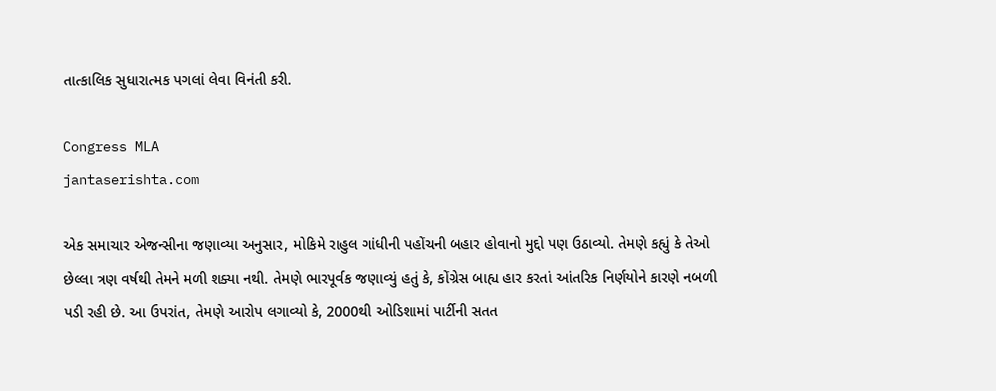તાત્કાલિક સુધારાત્મક પગલાં લેવા વિનંતી કરી.

Congress MLA
jantaserishta.com

એક સમાચાર એજન્સીના જણાવ્યા અનુસાર, મોકિમે રાહુલ ગાંધીની પહોંચની બહાર હોવાનો મુદ્દો પણ ઉઠાવ્યો. તેમણે કહ્યું કે તેઓ છેલ્લા ત્રણ વર્ષથી તેમને મળી શક્યા નથી. તેમણે ભારપૂર્વક જણાવ્યું હતું કે, કોંગ્રેસ બાહ્ય હાર કરતાં આંતરિક નિર્ણયોને કારણે નબળી પડી રહી છે. આ ઉપરાંત, તેમણે આરોપ લગાવ્યો કે, 2000થી ઓડિશામાં પાર્ટીની સતત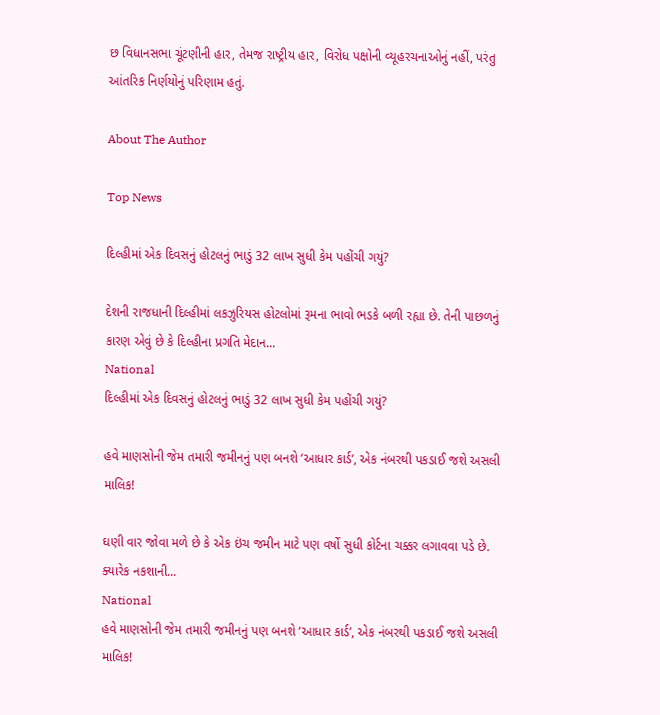છ વિધાનસભા ચૂંટણીની હાર, તેમજ રાષ્ટ્રીય હાર, વિરોધ પક્ષોની વ્યૂહરચનાઓનું નહીં, પરંતુ આંતરિક નિર્ણયોનું પરિણામ હતું.

About The Author

Top News

દિલ્હીમાં એક દિવસનું હોટલનું ભાડું 32 લાખ સુધી કેમ પહોંચી ગયું?

દેશની રાજધાની દિલ્હીમાં લકઝુરિયસ હોટલોમાં રૂમના ભાવો ભડકે બળી રહ્યા છે. તેની પાછળનું કારણ એવું છે કે દિલ્હીના પ્રગતિ મેદાન...
National
દિલ્હીમાં એક દિવસનું હોટલનું ભાડું 32 લાખ સુધી કેમ પહોંચી ગયું?

હવે માણસોની જેમ તમારી જમીનનું પણ બનશે ‘આધાર કાર્ડ’, એક નંબરથી પકડાઈ જશે અસલી માલિક!

ઘણી વાર જોવા મળે છે કે એક ઇંચ જમીન માટે પણ વર્ષો સુધી કોર્ટના ચક્કર લગાવવા પડે છે. ક્યારેક નકશાની...
National
હવે માણસોની જેમ તમારી જમીનનું પણ બનશે ‘આધાર કાર્ડ’, એક નંબરથી પકડાઈ જશે અસલી માલિક!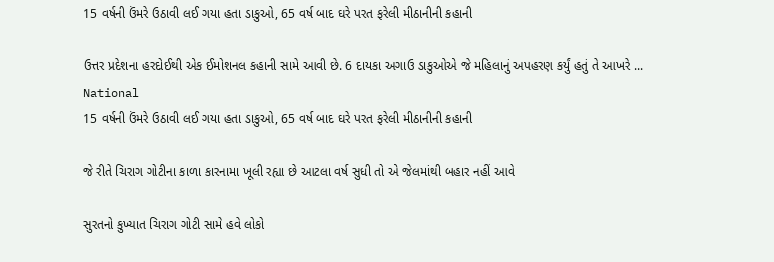15 વર્ષની ઉંમરે ઉઠાવી લઈ ગયા હતા ડાકુઓ, 65 વર્ષ બાદ ઘરે પરત ફરેલી મીઠાનીની કહાની

ઉત્તર પ્રદેશના હરદોઈથી એક ઈમોશનલ કહાની સામે આવી છે. 6 દાયકા અગાઉ ડાકુઓએ જે મહિલાનું અપહરણ કર્યું હતું તે આખરે ...
National
15 વર્ષની ઉંમરે ઉઠાવી લઈ ગયા હતા ડાકુઓ, 65 વર્ષ બાદ ઘરે પરત ફરેલી મીઠાનીની કહાની

જે રીતે ચિરાગ ગોટીના કાળા કારનામા ખૂલી રહ્યા છે આટલા વર્ષ સુધી તો એ જેલમાંથી બહાર નહીં આવે

સુરતનો કુખ્યાત ચિરાગ ગોટી સામે હવે લોકો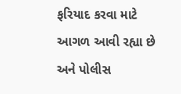ફરિયાદ કરવા માટે આગળ આવી રહ્યા છે અને પોલીસ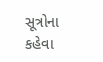સૂત્રોના કહેવા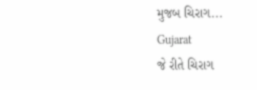મુજબ ચિરાગ...
Gujarat
જે રીતે ચિરાગ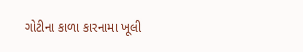ગોટીના કાળા કારનામા ખૂલી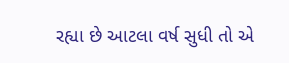રહ્યા છે આટલા વર્ષ સુધી તો એ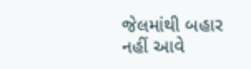જેલમાંથી બહાર નહીં આવે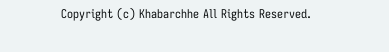Copyright (c) Khabarchhe All Rights Reserved.